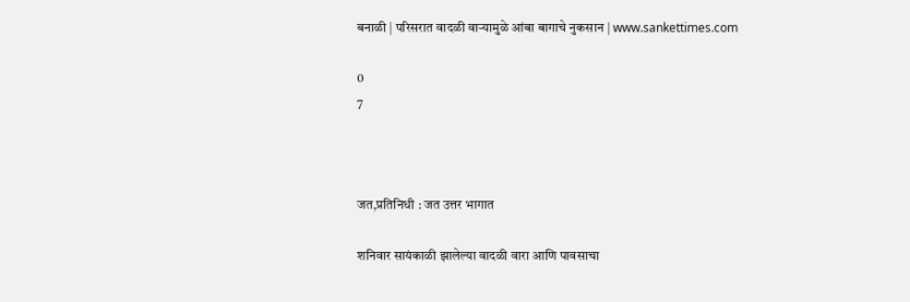बनाळी | परिसरात वादळी वाऱ्यामुळे आंबा बागाचे नुकसान | www.sankettimes.com

0
7



जत,प्रतिनिधी : जत उत्तर भागात

शनिवार सायंकाळी झालेल्या वादळी वारा आणि पावसाचा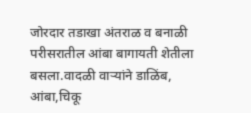जोरदार तडाखा अंतराळ व बनाळी परीसरातील आंबा बागायती शेतीला बसला.वादळी वाऱ्यांने डाळिंब, आंबा,चिकू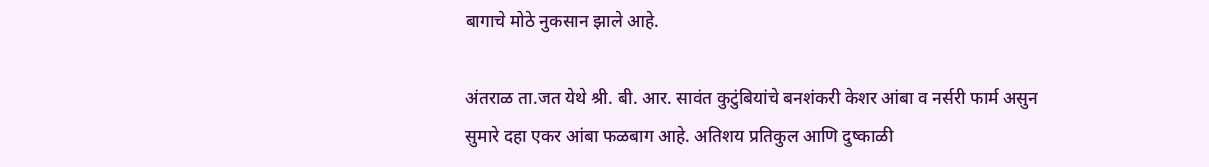बागाचे मोठे नुकसान झाले आहे.

अंतराळ ता.जत येथे श्री. बी. आर. सावंत कुटुंबियांचे बनशंकरी केशर आंबा व नर्सरी फार्म असुन सुमारे दहा एकर आंबा फळबाग आहे. अतिशय प्रतिकुल आणि दुष्काळी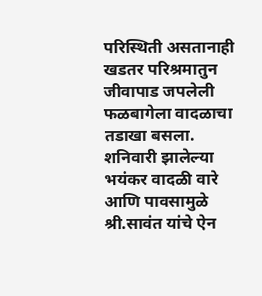परिस्थिती असतानाही खडतर परिश्रमातुन जीवापाड जपलेली फळबागेला वादळाचा तडाखा बसला.  शनिवारी झालेल्या भयंकर वादळी वारे आणि पावसामुळे श्री.सावंत यांचे ऐन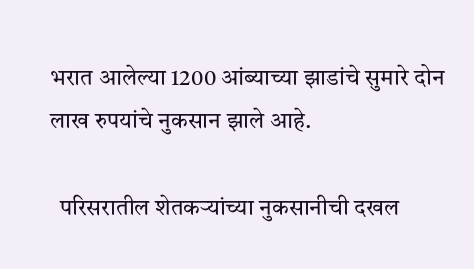भरात आलेल्या 1200 आंब्याच्या झाडांचे सुमारे दोन लाख रुपयांचे नुकसान झाले आहे.

  परिसरातील शेतकर्‍यांच्या नुकसानीची दखल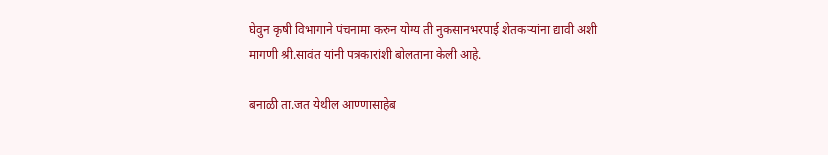घेवुन कृषी विभागाने पंचनामा करुन योग्य ती नुकसानभरपाई शेतकर्‍यांना द्यावी अशी मागणी श्री.सावंत यांनी पत्रकारांशी बोलताना केली आहे.

बनाळी ता.जत येथील आण्णासाहेब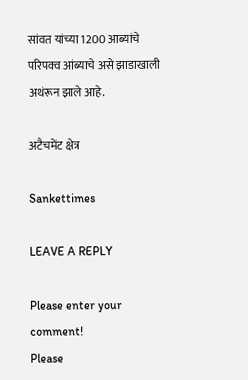सांवत यांच्या 1200 आब्यांचे परिपक्व आंब्याचे असे झाडाखाली अथंरून झाले आहे.

अटैचमेंट क्षेत्र

Sankettimes

LEAVE A REPLY

Please enter your comment!
Please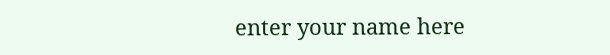enter your name here